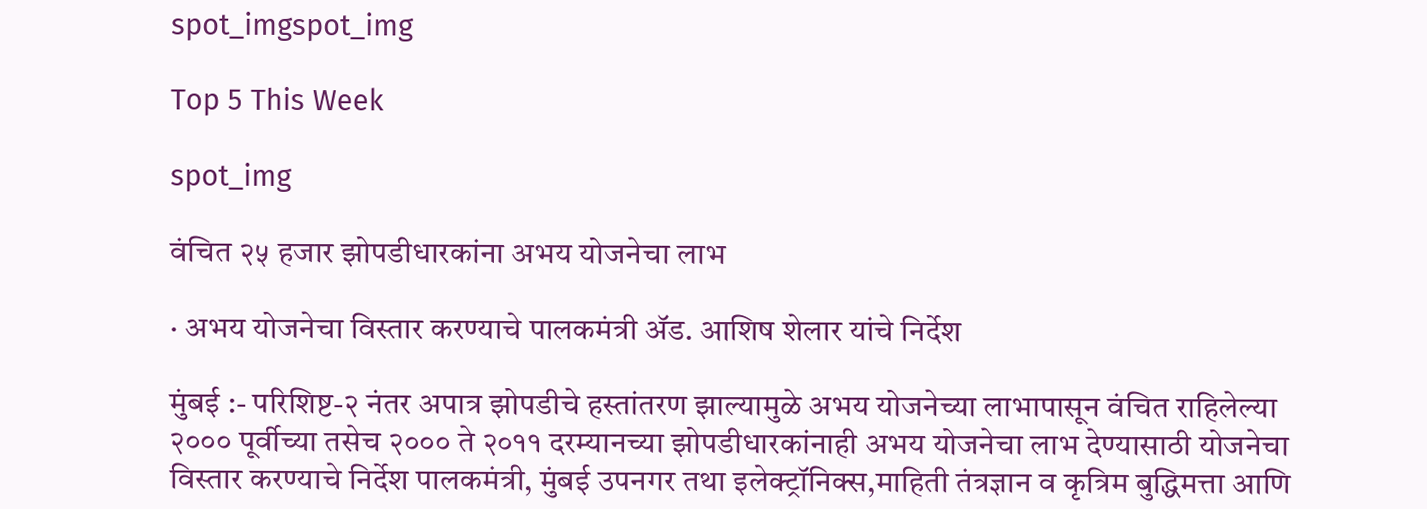spot_imgspot_img

Top 5 This Week

spot_img

वंचित २५ हजार झोपडीधारकांना अभय योजनेचा लाभ

· अभय योजनेचा विस्तार करण्याचे पालकमंत्री ॲड. आशिष शेलार यांचे निर्देश

मुंबई :- परिशिष्ट-२ नंतर अपात्र झोपडीचे हस्तांतरण झाल्यामुळे अभय योजनेच्या लाभापासून वंचित राहिलेल्या २००० पूर्वीच्या तसेच २००० ते २०११ दरम्यानच्या झोपडीधारकांनाही अभय योजनेचा लाभ देण्यासाठी योजनेचा विस्तार करण्याचे निर्देश पालकमंत्री, मुंबई उपनगर तथा इलेक्ट्रॉनिक्स,माहिती तंत्रज्ञान व कृत्रिम बुद्धिमत्ता आणि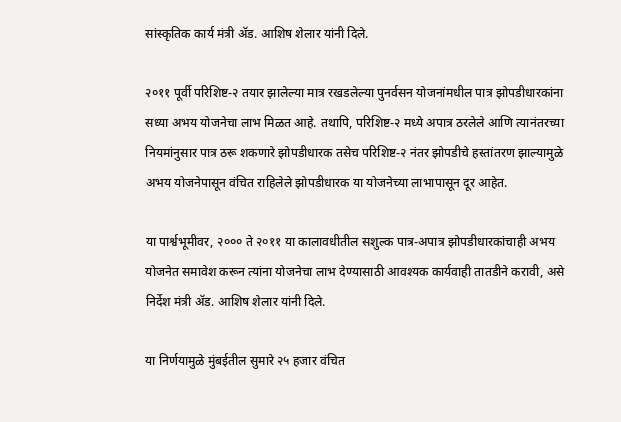सांस्कृतिक कार्य मंत्री ॲड. आशिष शेलार यांनी दिले.

२०११ पूर्वी परिशिष्ट-२ तयार झालेल्या मात्र रखडलेल्या पुनर्वसन योजनांमधील पात्र झोपडीधारकांना सध्या अभय योजनेचा लाभ मिळत आहे. तथापि, परिशिष्ट-२ मध्ये अपात्र ठरलेले आणि त्यानंतरच्या नियमांनुसार पात्र ठरू शकणारे झोपडीधारक तसेच परिशिष्ट-२ नंतर झोपडीचे हस्तांतरण झाल्यामुळे अभय योजनेपासून वंचित राहिलेले झोपडीधारक या योजनेच्या लाभापासून दूर आहेत.

या पार्श्वभूमीवर, २००० ते २०११ या कालावधीतील सशुल्क पात्र-अपात्र झोपडीधारकांचाही अभय योजनेत समावेश करून त्यांना योजनेचा लाभ देण्यासाठी आवश्यक कार्यवाही तातडीने करावी, असे निर्देश मंत्री ॲड. आशिष शेलार यांनी दिले.

या निर्णयामुळे मुंबईतील सुमारे २५ हजार वंचित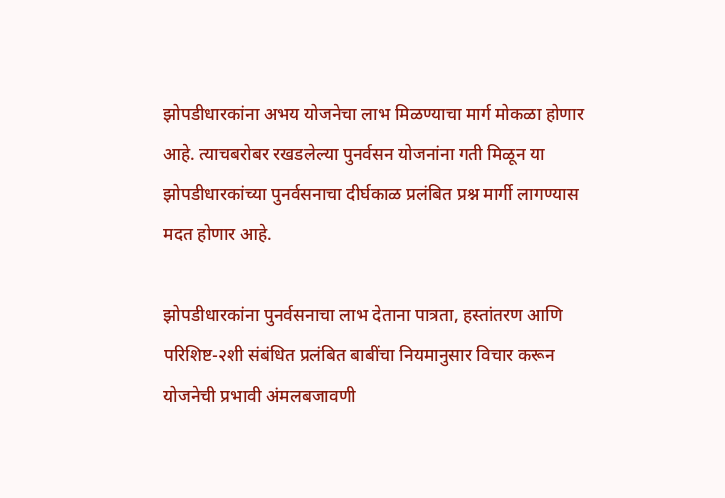झोपडीधारकांना अभय योजनेचा लाभ मिळण्याचा मार्ग मोकळा होणार आहे. त्याचबरोबर रखडलेल्या पुनर्वसन योजनांना गती मिळून या झोपडीधारकांच्या पुनर्वसनाचा दीर्घकाळ प्रलंबित प्रश्न मार्गी लागण्यास मदत होणार आहे.

झोपडीधारकांना पुनर्वसनाचा लाभ देताना पात्रता, हस्तांतरण आणि परिशिष्ट-२शी संबंधित प्रलंबित बाबींचा नियमानुसार विचार करून योजनेची प्रभावी अंमलबजावणी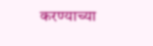करण्याच्या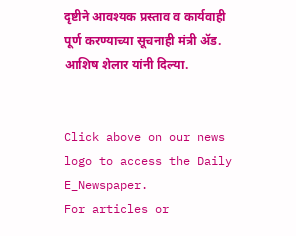दृष्टीने आवश्यक प्रस्ताव व कार्यवाही पूर्ण करण्याच्या सूचनाही मंत्री ॲड. आशिष शेलार यांनी दिल्या.


Click above on our news logo to access the Daily E_Newspaper.
For articles or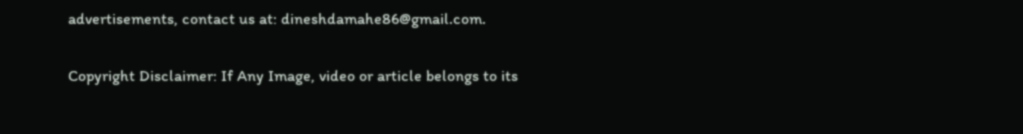advertisements, contact us at: dineshdamahe86@gmail.com.

Copyright Disclaimer: If Any Image, video or article belongs to its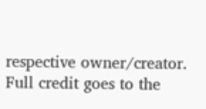respective owner/creator. Full credit goes to the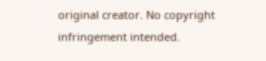original creator. No copyright infringement intended.